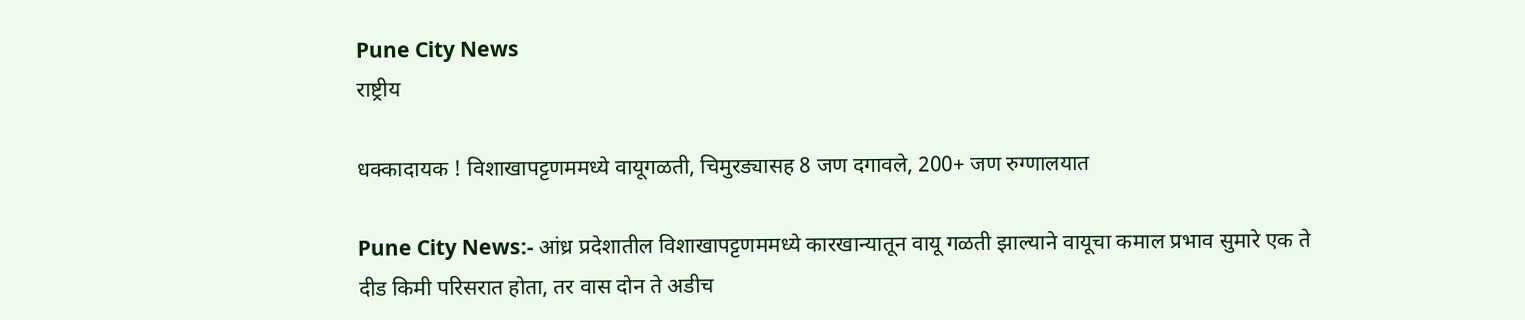Pune City News
राष्ट्रीय

धक्कादायक ! विशाखापट्टणममध्ये वायूगळती, चिमुरड्यासह 8 जण दगावले, 200+ जण रुग्णालयात

Pune City News:- आंध्र प्रदेशातील विशाखापट्टणममध्ये कारखान्यातून वायू गळती झाल्याने वायूचा कमाल प्रभाव सुमारे एक ते दीड किमी परिसरात होता, तर वास दोन ते अडीच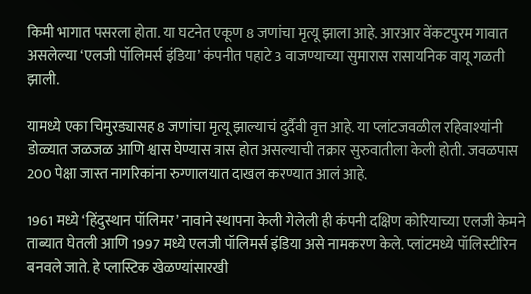किमी भागात पसरला होता. या घटनेत एकूण 8 जणांचा मृत्यू झाला आहे. आरआर वेंकटपुरम गावात असलेल्या ‘एलजी पॉलिमर्स इंडिया’ कंपनीत पहाटे 3 वाजण्याच्या सुमारास रासायनिक वायू गळती झाली.

यामध्ये एका चिमुरड्यासह 8 जणांचा मृत्यू झाल्याचं दुर्दैवी वृत्त आहे. या प्लांटजवळील रहिवाश्यांनी डोळ्यात जळजळ आणि श्वास घेण्यास त्रास होत असल्याची तक्रार सुरुवातीला केली होती. जवळपास 200 पेक्षा जास्त नागरिकांना रुग्णालयात दाखल करण्यात आलं आहे.

1961 मध्ये ‘हिंदुस्थान पॉलिमर’ नावाने स्थापना केली गेलेली ही कंपनी दक्षिण कोरियाच्या एलजी केमने ताब्यात घेतली आणि 1997 मध्ये एलजी पॉलिमर्स इंडिया असे नामकरण केले. प्लांटमध्ये पॉलिस्टीरिन बनवले जाते. हे प्लास्टिक खेळण्यांसारखी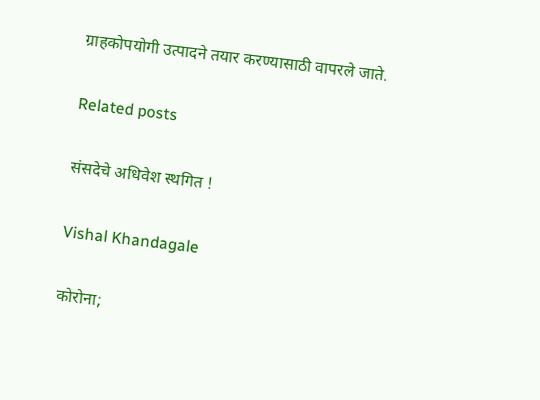ग्राहकोपयोगी उत्पादने तयार करण्यासाठी वापरले जाते.

Related posts

संसदेचे अधिवेश स्थगित !

Vishal Khandagale

कोरोना;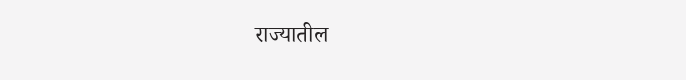राज्यातील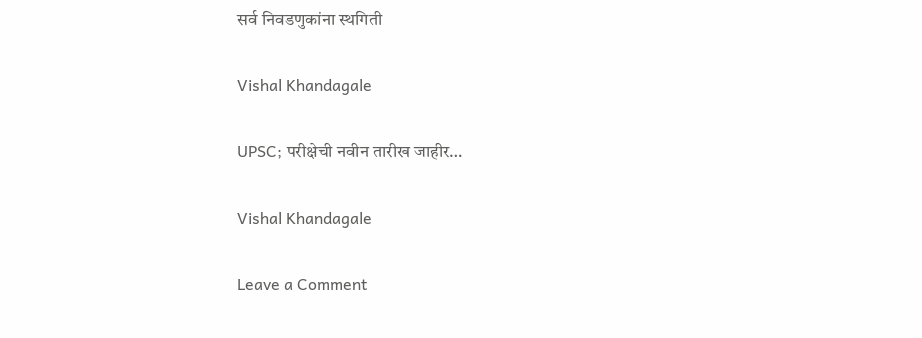सर्व निवडणुकांना स्थगिती

Vishal Khandagale

UPSC; परीक्षेची नवीन तारीख जाहीर…

Vishal Khandagale

Leave a Comment